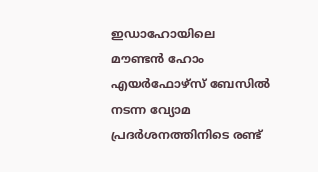ഇഡാഹോയിലെ മൗണ്ടൻ ഹോം എയർഫോഴ്‌സ് ബേസിൽ നടന്ന വ്യോമ പ്രദർശനത്തിനിടെ രണ്ട്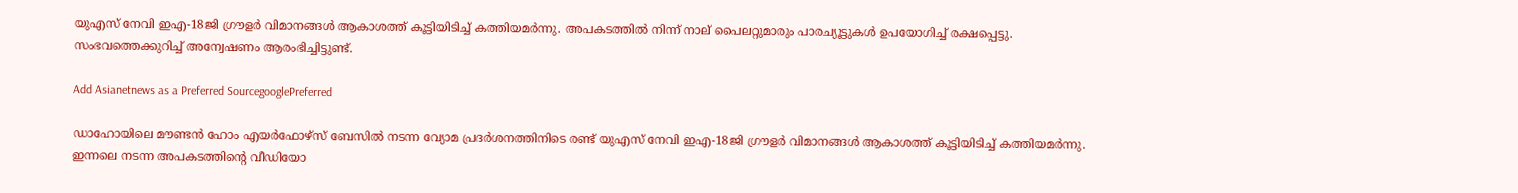യുഎസ് നേവി ഇഎ-18ജി ഗ്രൗളർ വിമാനങ്ങൾ ആകാശത്ത് കൂട്ടിയിടിച്ച് കത്തിയമർന്നു. അപകടത്തിൽ നിന്ന് നാല് പൈലറ്റുമാരും പാരച്യൂട്ടുകൾ ഉപയോഗിച്ച് രക്ഷപ്പെട്ടു. സംഭവത്തെക്കുറിച്ച് അന്വേഷണം ആരംഭിച്ചിട്ടുണ്ട്.

Add Asianetnews as a Preferred SourcegooglePreferred

ഡാഹോയിലെ മൗണ്ടൻ ഹോം എയർഫോഴ്‌സ് ബേസിൽ നടന്ന വ്യോമ പ്രദർശനത്തിനിടെ രണ്ട് യുഎസ് നേവി ഇഎ-18ജി ഗ്രൗളർ വിമാനങ്ങൾ ആകാശത്ത് കൂട്ടിയിടിച്ച് കത്തിയമർന്നു. ഇന്നലെ നടന്ന അപകടത്തിന്‍റെ വീഡിയോ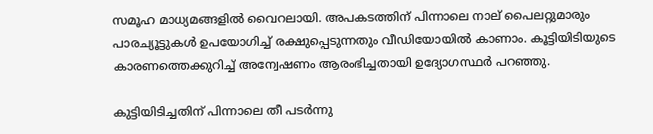സമൂഹ മാധ്യമങ്ങളിൽ വൈറലായി. അപകടത്തിന് പിന്നാലെ നാല് പൈലറ്റുമാരും പാരച്യൂട്ടുകൾ ഉപയോഗിച്ച് രക്ഷുപ്പെടുന്നതും വീഡിയോയിൽ കാണാം. കൂട്ടിയിടിയുടെ കാരണത്തെക്കുറിച്ച് അന്വേഷണം ആരംഭിച്ചതായി ഉദ്യോഗസ്ഥർ പറഞ്ഞു.

കുട്ടിയിടിച്ചതിന് പിന്നാലെ തീ പടർന്നു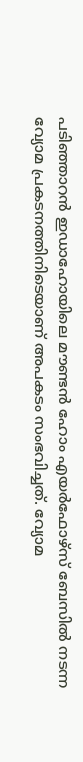പടിഞ്ഞാറൻ ഇഡാഹോയിലെ മൗണ്ടൻ ഹോം എയർഫോഴ്‌സ് ബേസിൽ നടന്ന വ്യോമ പ്രകടനത്തിനിടെയാണ് അപകടം സംഭവിച്ചത്. വ്യോമ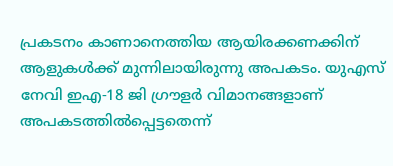പ്രകടനം കാണാനെത്തിയ ആയിരക്കണക്കിന് ആളുകൾക്ക് മുന്നിലായിരുന്നു അപകടം. യുഎസ് നേവി ഇഎ-18 ജി ഗ്രൗളർ വിമാനങ്ങളാണ് അപകടത്തിൽപ്പെട്ടതെന്ന്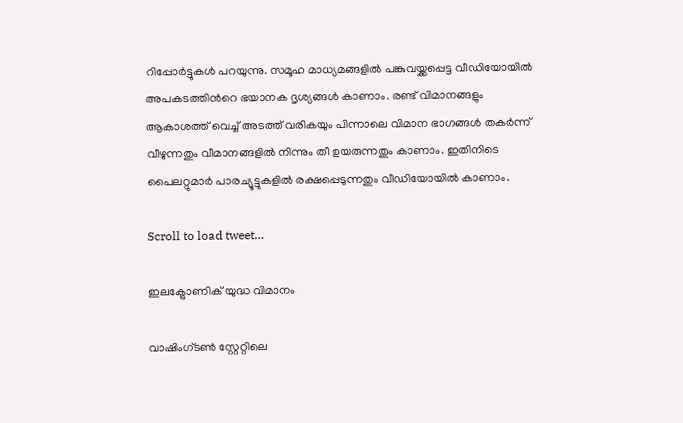റിപ്പോര്‍ട്ടുകൾ പറയുന്നു. സമൂഹ മാധ്യമങ്ങളിൽ പങ്കുവയ്ക്കപ്പെട്ട വീഡിയോയിൽ അപകടത്തിന്‍റെ ഭയാനക ദൃശ്യങ്ങൾ കാണാം. രണ്ട് വിമാനങ്ങളും ആകാശത്ത് വെച്ച് അടത്ത് വരികയും പിന്നാലെ വിമാന ഭാഗങ്ങൾ തകർന്ന് വീഴുന്നതും വീമാനങ്ങളിൽ നിന്നും തീ ഉയരുന്നതും കാണാം. ഇതിനിടെ പൈലറ്റുമാർ പാരച്യൂട്ടുകളിൽ രക്ഷപ്പെടുന്നതും വീഡിയോയിൽ കാണാം.

Scroll to load tweet…

ഇലക്ട്രോണിക് യുദ്ധ വിമാനം

വാഷിംഗ്ടൺ സ്റ്റേറ്റിലെ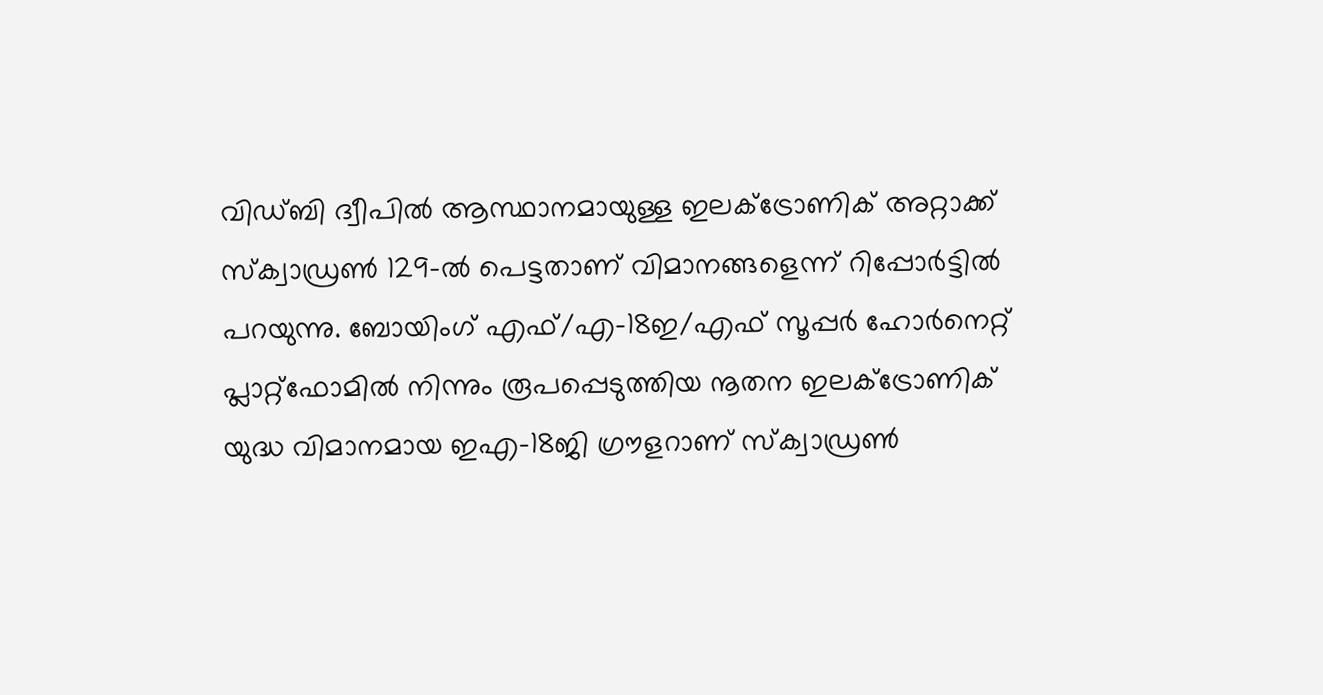വിഡ്‌ബി ദ്വീപിൽ ആസ്ഥാനമായുള്ള ഇലക്ട്രോണിക് അറ്റാക്ക് സ്ക്വാഡ്രൺ 129-ൽ പെട്ടതാണ് വിമാനങ്ങളെന്ന് റിപ്പോര്‍ട്ടിൽ പറയുന്നു. ബോയിംഗ് എഫ്/എ-18ഇ/എഫ് സൂപ്പർ ഹോർനെറ്റ് പ്ലാറ്റ്‌ഫോമിൽ നിന്നും രൂപപ്പെടുത്തിയ നൂതന ഇലക്ട്രോണിക് യുദ്ധ വിമാനമായ ഇഎ-18ജി ഗ്രൗളറാണ് സ്ക്വാഡ്രൺ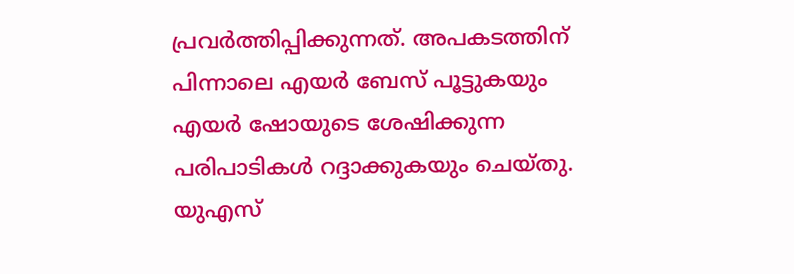പ്രവർത്തിപ്പിക്കുന്നത്. അപകടത്തിന് പിന്നാലെ എയർ ബേസ് പൂട്ടുകയും എയർ ഷോയുടെ ശേഷിക്കുന്ന പരിപാടികൾ റദ്ദാക്കുകയും ചെയ്തു. യുഎസ്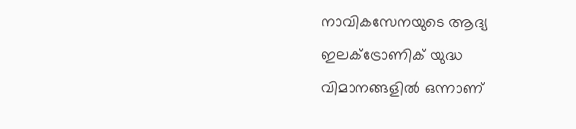നാവികസേനയുടെ ആദ്യ ഇലക്ട്രോണിക് യുദ്ധ വിമാനങ്ങളിൽ ഒന്നാണ്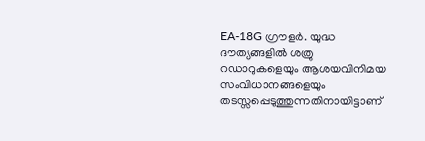EA-18G ഗ്രൗളർ. യുദ്ധ ദൗത്യങ്ങളിൽ ശത്രു റഡാറുകളെയും ആശയവിനിമയ സംവിധാനങ്ങളെയും തടസ്സപ്പെടുത്തുന്നതിനായിട്ടാണ്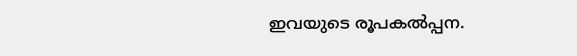ഇവയുടെ രൂപകൽപ്പന.